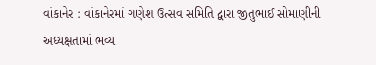વાંકાનેર : વાંકાનેરમાં ગણેશ ઉત્સવ સમિતિ દ્વારા જીતુભાઈ સોમાણીની અધ્યક્ષતામાં ભવ્ય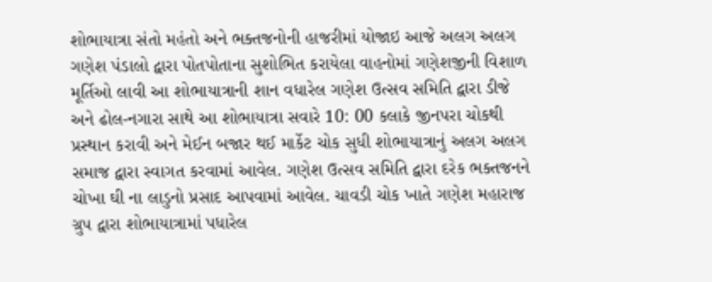શોભાયાત્રા સંતો મહંતો અને ભક્તજનોની હાજરીમાં યોજાઇ આજે અલગ અલગ ગણેશ પંડાલો દ્વારા પોતપોતાના સુશોભિત કરાયેલા વાહનોમાં ગણેશજીની વિશાળ મૂર્તિઓ લાવી આ શોભાયાત્રાની શાન વધારેલ ગણેશ ઉત્સવ સમિતિ દ્વારા ડીજે અને ઢોલ-નગારા સાથે આ શોભાયાત્રા સવારે 10: 00 કલાકે જીનપરા ચોકથી પ્રસ્થાન કરાવી અને મેઈન બજાર થઈ માર્કેટ ચોક સુધી શોભાયાત્રાનું અલગ અલગ સમાજ દ્વારા સ્વાગત કરવામાં આવેલ. ગણેશ ઉત્સવ સમિતિ દ્વારા દરેક ભક્તજનને ચોખા ઘી ના લાડુનો પ્રસાદ આપવામાં આવેલ. ચાવડી ચોક ખાતે ગણેશ મહારાજ ગ્રુપ દ્વારા શોભાયાત્રામાં પધારેલ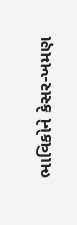ભાવિકોને કેસર-ખમણ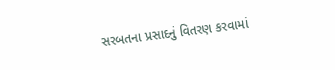સરબતના પ્રસાદનું વિતરણ કરવામાં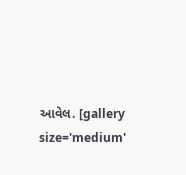આવેલ. [gallery size='medium'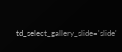td_select_gallery_slide='slide'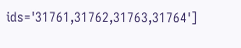ids='31761,31762,31763,31764']